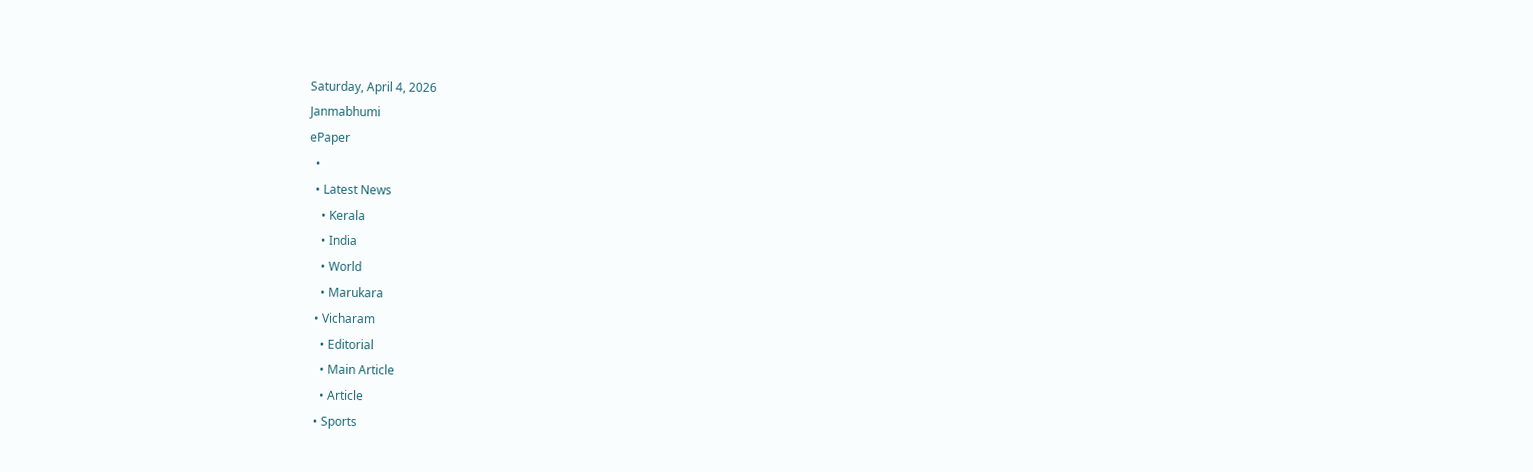Saturday, April 4, 2026
Janmabhumi
ePaper
  •
  • Latest News
    • Kerala
    • India
    • World
    • Marukara
  • Vicharam
    • Editorial
    • Main Article
    • Article
  • Sports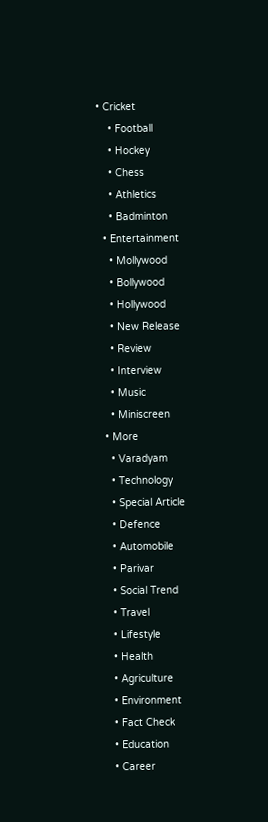• Cricket
    • Football
    • Hockey
    • Chess
    • Athletics
    • Badminton
  • Entertainment
    • Mollywood
    • Bollywood
    • Hollywood
    • New Release
    • Review
    • Interview
    • Music
    • Miniscreen
  • More
    • Varadyam
    • Technology
    • Special Article
    • Defence
    • Automobile
    • Parivar
    • Social Trend
    • Travel
    • Lifestyle
    • Health
    • Agriculture
    • Environment
    • Fact Check
    • Education
    • Career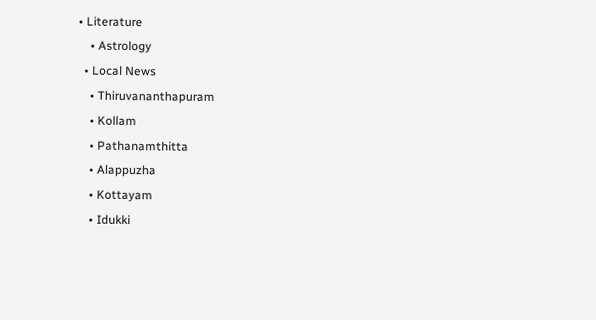• Literature
    • Astrology
  • Local News
    • Thiruvananthapuram
    • Kollam
    • Pathanamthitta
    • Alappuzha
    • Kottayam
    • Idukki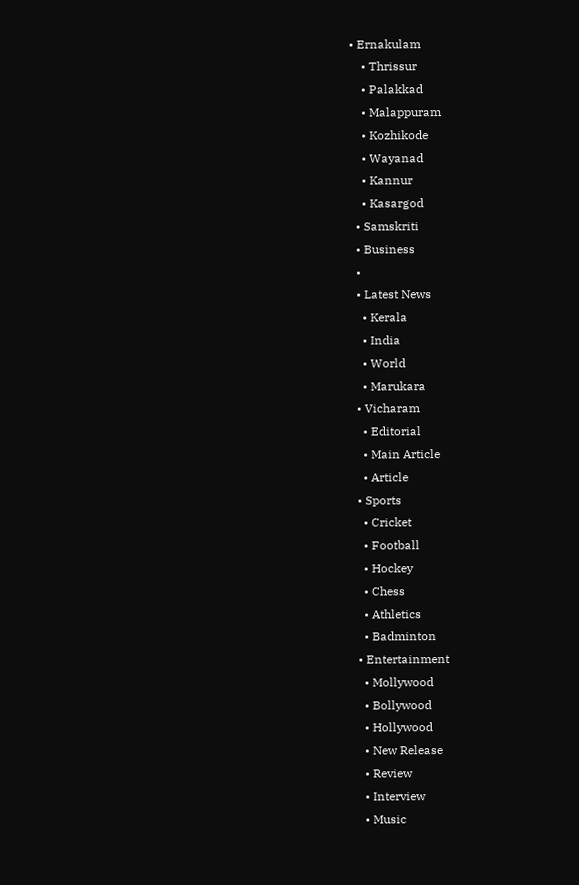• Ernakulam
    • Thrissur
    • Palakkad
    • Malappuram
    • Kozhikode
    • Wayanad
    • Kannur
    • Kasargod
  • Samskriti
  • Business
  •
  • Latest News
    • Kerala
    • India
    • World
    • Marukara
  • Vicharam
    • Editorial
    • Main Article
    • Article
  • Sports
    • Cricket
    • Football
    • Hockey
    • Chess
    • Athletics
    • Badminton
  • Entertainment
    • Mollywood
    • Bollywood
    • Hollywood
    • New Release
    • Review
    • Interview
    • Music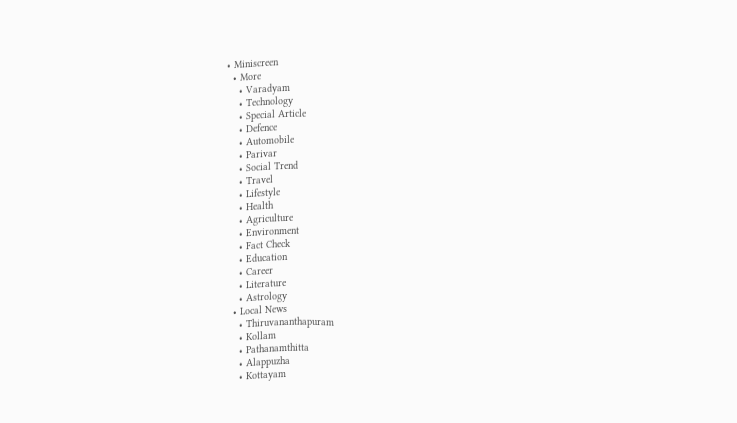• Miniscreen
  • More
    • Varadyam
    • Technology
    • Special Article
    • Defence
    • Automobile
    • Parivar
    • Social Trend
    • Travel
    • Lifestyle
    • Health
    • Agriculture
    • Environment
    • Fact Check
    • Education
    • Career
    • Literature
    • Astrology
  • Local News
    • Thiruvananthapuram
    • Kollam
    • Pathanamthitta
    • Alappuzha
    • Kottayam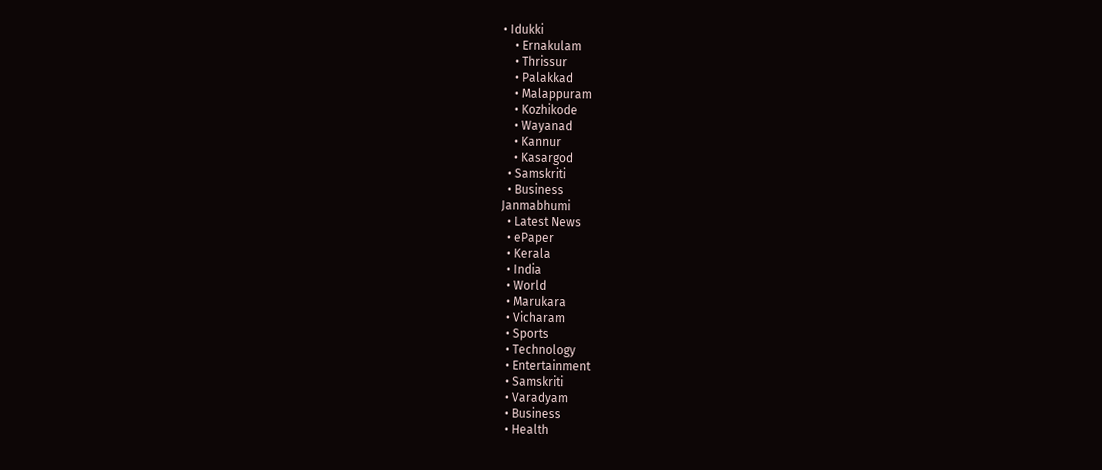• Idukki
    • Ernakulam
    • Thrissur
    • Palakkad
    • Malappuram
    • Kozhikode
    • Wayanad
    • Kannur
    • Kasargod
  • Samskriti
  • Business
Janmabhumi
  • Latest News
  • ePaper
  • Kerala
  • India
  • World
  • Marukara
  • Vicharam
  • Sports
  • Technology
  • Entertainment
  • Samskriti
  • Varadyam
  • Business
  • Health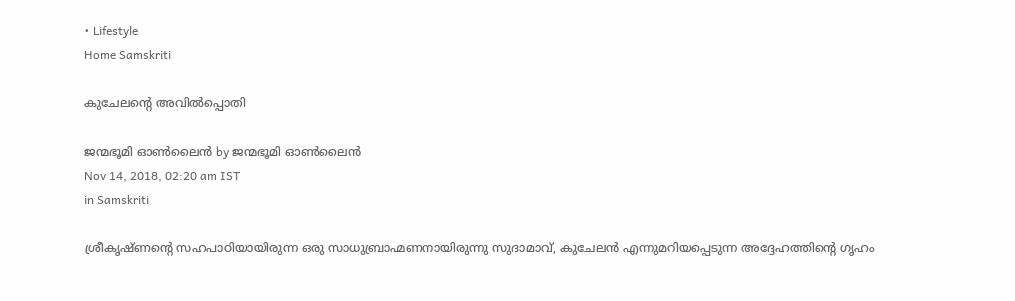• Lifestyle
Home Samskriti

കുചേലന്റെ അവില്‍പ്പൊതി

ജന്മഭൂമി ഓണ്‍ലൈന്‍ by ജന്മഭൂമി ഓണ്‍ലൈന്‍
Nov 14, 2018, 02:20 am IST
in Samskriti

ശ്രീകൃഷ്ണന്റെ സഹപാഠിയായിരുന്ന ഒരു സാധുബ്രാഹ്മണനായിരുന്നു സുദാമാവ്, കുചേലന്‍ എന്നുമറിയപ്പെടുന്ന അദ്ദേഹത്തിന്റെ ഗൃഹം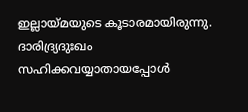ഇല്ലായ്‌മയുടെ കൂടാരമായിരുന്നു. ദാരിദ്ര്യദുഃഖം സഹിക്കവയ്യാതായപ്പോള്‍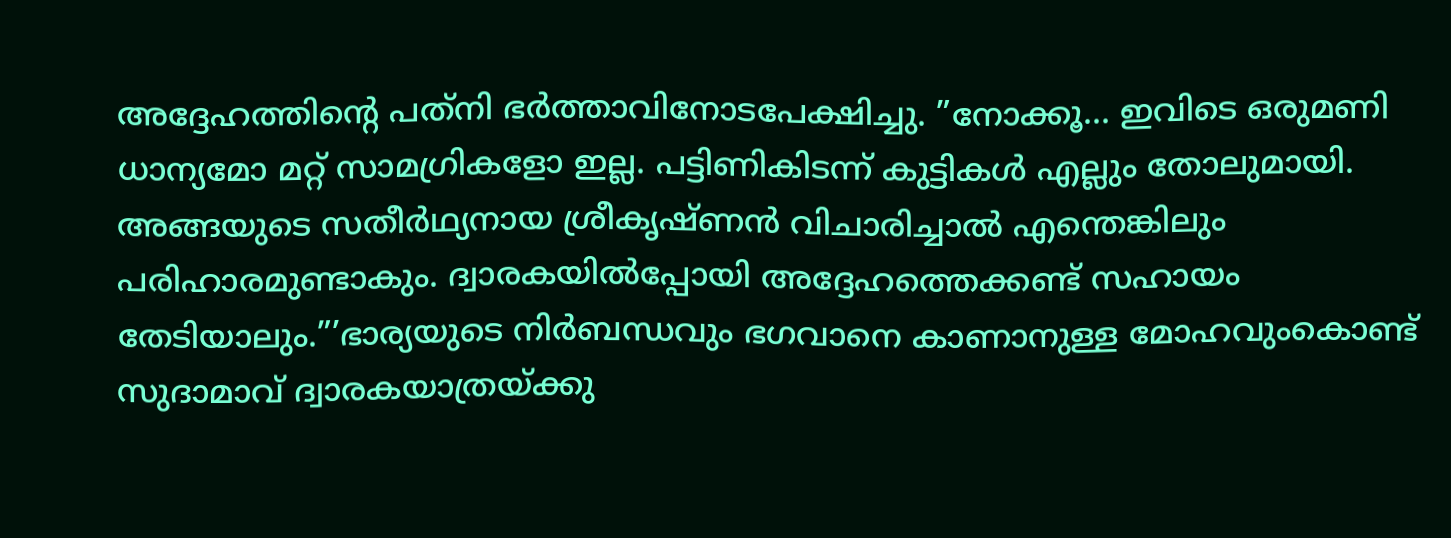അദ്ദേഹത്തിന്റെ പത്‌നി ഭര്‍ത്താവിനോടപേക്ഷിച്ചു. ”നോക്കൂ… ഇവിടെ ഒരുമണി ധാന്യമോ മറ്റ് സാമഗ്രികളോ ഇല്ല. പട്ടിണികിടന്ന് കുട്ടികള്‍ എല്ലും തോലുമായി. അങ്ങയുടെ സതീര്‍ഥ്യനായ ശ്രീകൃഷ്ണന്‍ വിചാരിച്ചാല്‍ എന്തെങ്കിലും പരിഹാരമുണ്ടാകും. ദ്വാരകയില്‍പ്പോയി അദ്ദേഹത്തെക്കണ്ട് സഹായം തേടിയാലും.”’ഭാര്യയുടെ നിര്‍ബന്ധവും ഭഗവാനെ കാണാനുള്ള മോഹവുംകൊണ്ട് സുദാമാവ് ദ്വാരകയാത്രയ്‌ക്കു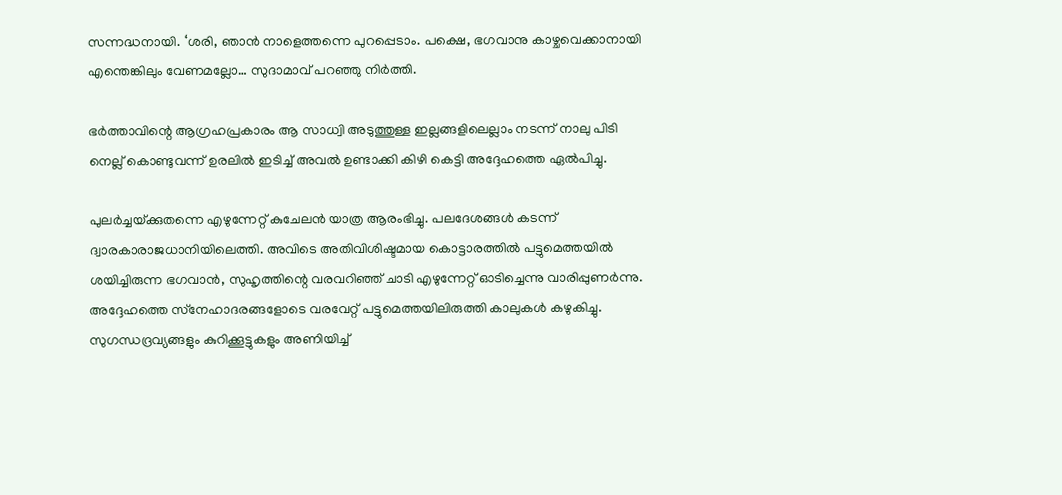സന്നദ്ധനായി. ‘ശരി, ഞാന്‍ നാളെത്തന്നെ പുറപ്പെടാം. പക്ഷെ, ഭഗവാനു കാഴ്ചവെക്കാനായി എന്തെങ്കിലും വേണമല്ലോ… സുദാമാവ് പറഞ്ഞു നിര്‍ത്തി.

ഭര്‍ത്താവിന്റെ ആഗ്രഹപ്രകാരം ആ സാധ്വി അടുത്തുള്ള ഇല്ലങ്ങളിലെല്ലാം നടന്ന് നാലു പിടി നെല്ല് കൊണ്ടുവന്ന് ഉരലില്‍ ഇടിച്ച് അവല്‍ ഉണ്ടാക്കി കിഴി കെട്ടി അദ്ദേഹത്തെ ഏല്‍പിച്ചു.

പുലര്‍ച്ചയ്‌ക്കുതന്നെ എഴുന്നേറ്റ് കുചേലന്‍ യാത്ര ആരംഭിച്ചു. പലദേശങ്ങള്‍ കടന്ന് ദ്വാരകാരാജധാനിയിലെത്തി. അവിടെ അതിവിശിഷ്ടമായ കൊട്ടാരത്തില്‍ പട്ടുമെത്തയില്‍ ശയിച്ചിരുന്ന ഭഗവാന്‍, സുഹൃത്തിന്റെ വരവറിഞ്ഞ് ചാടി എഴുന്നേറ്റ് ഓടിച്ചെന്നു വാരിപ്പുണര്‍ന്നു. അദ്ദേഹത്തെ സ്‌നേഹാദരങ്ങളോടെ വരവേറ്റ് പട്ടുമെത്തയിലിരുത്തി കാലുകള്‍ കഴുകിച്ചു. സുഗന്ധദ്രവ്യങ്ങളും കുറിക്കൂട്ടുകളും അണിയിച്ച്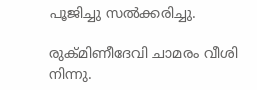പൂജിച്ചു സല്‍ക്കരിച്ചു.

രുക്മിണീദേവി ചാമരം വീശി നിന്നു.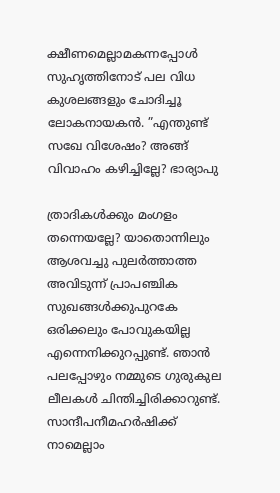ക്ഷീണമെല്ലാമകന്നപ്പോള്‍ സുഹൃത്തിനോട് പല വിധ കുശലങ്ങളും ചോദിച്ചൂ ലോകനായകന്‍. ”എന്തുണ്ട് സഖേ വിശേഷം? അങ്ങ് വിവാഹം കഴിച്ചില്ലേ? ഭാര്യാപു

ത്രാദികള്‍ക്കും മംഗളം തന്നെയല്ലേ? യാതൊന്നിലും ആശവച്ചു പുലര്‍ത്താത്ത അവിടുന്ന് പ്രാപഞ്ചിക സുഖങ്ങള്‍ക്കുപുറകേ ഒരിക്കലും പോവുകയില്ല എന്നെനിക്കുറപ്പുണ്ട്. ഞാന്‍ പലപ്പോഴും നമ്മുടെ ഗുരുകുല ലീലകള്‍ ചിന്തിച്ചിരിക്കാറുണ്ട്. സാന്ദീപനീമഹര്‍ഷിക്ക് നാമെല്ലാം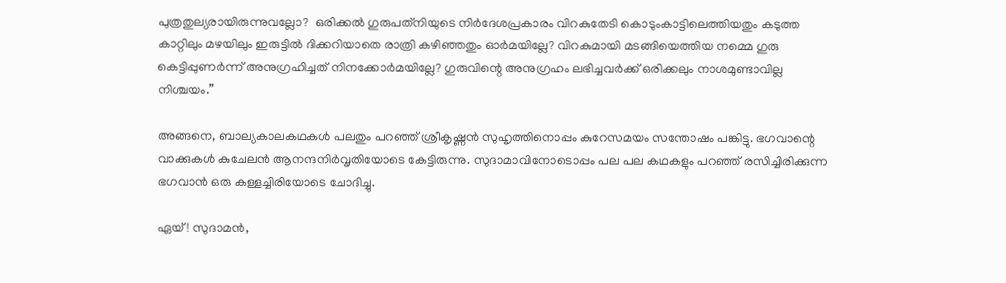പുത്രതുല്യരായിരുന്നുവല്ലോ?  ഒരിക്കല്‍ ഗുരുപത്‌നിയുടെ നിര്‍ദേശപ്രകാരം വിറകുതേടി കൊടുംകാട്ടിലെത്തിയതും കടുത്ത കാറ്റിലും മഴയിലും ഇരുട്ടില്‍ ദിക്കറിയാതെ രാത്രി കഴിഞ്ഞതും ഓര്‍മയില്ലേ? വിറകുമായി മടങ്ങിയെത്തിയ നമ്മെ ഗുരു കെട്ടിപ്പുണര്‍ന്ന് അനുഗ്രഹിച്ചത് നിനക്കോര്‍മയില്ലേ? ഗുരുവിന്റെ അനുഗ്രഹം ലഭിച്ചവര്‍ക്ക് ഒരിക്കലും നാശമുണ്ടാവില്ല നിശ്ചയം.”

അങ്ങനെ, ബാല്യകാലകഥകള്‍ പലതും പറഞ്ഞ് ശ്രീകൃഷ്ണന്‍ സുഹൃത്തിനൊപ്പം കുറേസമയം സന്തോഷം പങ്കിട്ടു. ഭഗവാന്റെ വാക്കുകള്‍ കുചേലന്‍ ആനന്ദനിര്‍വൃതിയോടെ കേട്ടിരുന്നു. സുദാമാവിനോടൊപ്പം പല പല കഥകളും പറഞ്ഞ് രസിച്ചിരിക്കുന്ന ഭഗവാന്‍ ഒരു കള്ളച്ചിരിയോടെ ചോദിച്ചു.

ഏയ്! സുദാമന്‍,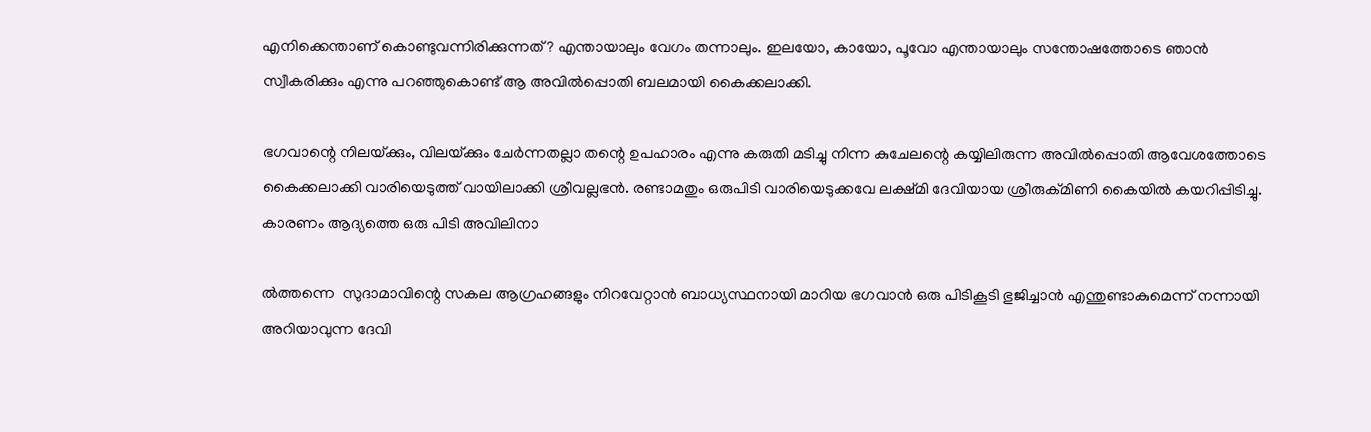എനിക്കെന്താണ് കൊണ്ടുവന്നിരിക്കുന്നത്? എന്തായാലും വേഗം തന്നാലും. ഇലയോ, കായോ, പൂവോ എന്തായാലും സന്തോഷത്തോടെ ഞാന്‍ സ്വീകരിക്കും എന്നു പറഞ്ഞുകൊണ്ട് ആ അവില്‍പ്പൊതി ബലമായി കൈക്കലാക്കി.

ഭഗവാന്റെ നിലയ്‌ക്കും, വിലയ്‌ക്കും ചേര്‍ന്നതല്ലാ തന്റെ ഉപഹാരം എന്നു കരുതി മടിച്ചു നിന്ന കുചേലന്റെ കയ്യിലിരുന്ന അവില്‍പ്പൊതി ആവേശത്തോടെ കൈക്കലാക്കി വാരിയെടുത്ത് വായിലാക്കി ശ്രീവല്ലഭന്‍. രണ്ടാമതും ഒരുപിടി വാരിയെടുക്കവേ ലക്ഷ്മി ദേവിയായ ശ്രീരുക്മിണി കൈയില്‍ കയറിപ്പിടിച്ചു. കാരണം ആദ്യത്തെ ഒരു പിടി അവിലിനാ

ല്‍ത്തന്നെ  സുദാമാവിന്റെ സകല ആഗ്രഹങ്ങളും നിറവേറ്റാന്‍ ബാധ്യസ്ഥനായി മാറിയ ഭഗവാന്‍ ഒരു പിടികൂടി ഭുജിച്ചാന്‍ എന്തുണ്ടാകുമെന്ന് നന്നായി അറിയാവുന്ന ദേവി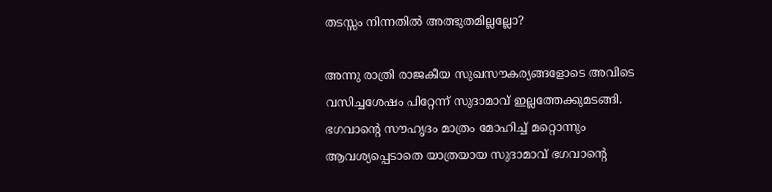തടസ്സം നിന്നതില്‍ അത്ഭുതമില്ലല്ലോ?

അന്നു രാത്രി രാജകീയ സുഖസൗകര്യങ്ങളോടെ അവിടെ വസിച്ചശേഷം പിറ്റേന്ന് സുദാമാവ് ഇല്ലത്തേക്കുമടങ്ങി. ഭഗവാന്റെ സൗഹൃദം മാത്രം മോഹിച്ച് മറ്റൊന്നും ആവശ്യപ്പെടാതെ യാത്രയായ സുദാമാവ് ഭഗവാന്റെ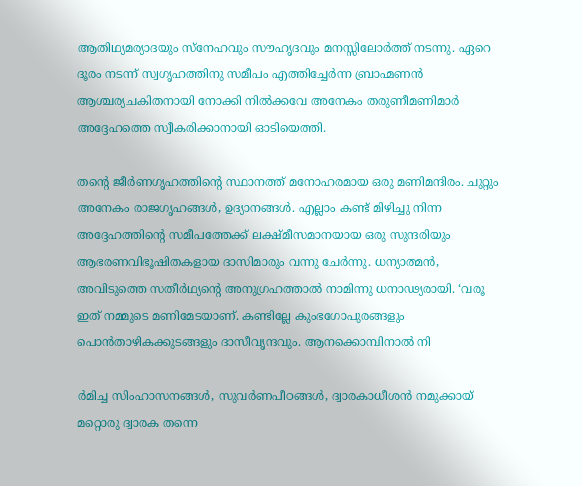ആതിഥ്യമര്യാദയും സ്‌നേഹവും സൗഹൃദവും മനസ്സിലോര്‍ത്ത് നടന്നു. ഏറെ ദൂരം നടന്ന് സ്വഗൃഹത്തിനു സമീപം എത്തിച്ചേര്‍ന്ന ബ്രാഹ്മണന്‍ ആശ്ചര്യചകിതനായി നോക്കി നില്‍ക്കവേ അനേകം തരുണീമണിമാര്‍ അദ്ദേഹത്തെ സ്വീകരിക്കാനായി ഓടിയെത്തി.

തന്റെ ജീര്‍ണഗൃഹത്തിന്റെ സ്ഥാനത്ത് മനോഹരമായ ഒരു മണിമന്ദിരം. ചുറ്റും അനേകം രാജഗൃഹങ്ങള്‍, ഉദ്യാനങ്ങള്‍. എല്ലാം കണ്ട് മിഴിച്ചു നിന്ന അദ്ദേഹത്തിന്റെ സമീപത്തേക്ക് ലക്ഷ്മീസമാനയായ ഒരു സുന്ദരിയും ആഭരണവിഭൂഷിതകളായ ദാസിമാരും വന്നു ചേര്‍ന്നു. ധന്യാത്മന്‍, അവിടുത്തെ സതീര്‍ഥ്യന്റെ അനുഗ്രഹത്താല്‍ നാമിന്നു ധനാഢ്യരായി. ‘വരൂ ഇത് നമ്മുടെ മണിമേടയാണ്. കണ്ടില്ലേ കുംഭഗോപുരങ്ങളും പൊന്‍താഴികക്കുടങ്ങളും ദാസീവൃന്ദവും. ആനക്കൊമ്പിനാല്‍ നി

ര്‍മിച്ച സിംഹാസനങ്ങള്‍, സുവര്‍ണപീഠങ്ങള്‍, ദ്വാരകാധീശന്‍ നമുക്കായ് മറ്റൊരു ദ്വാരക തന്നെ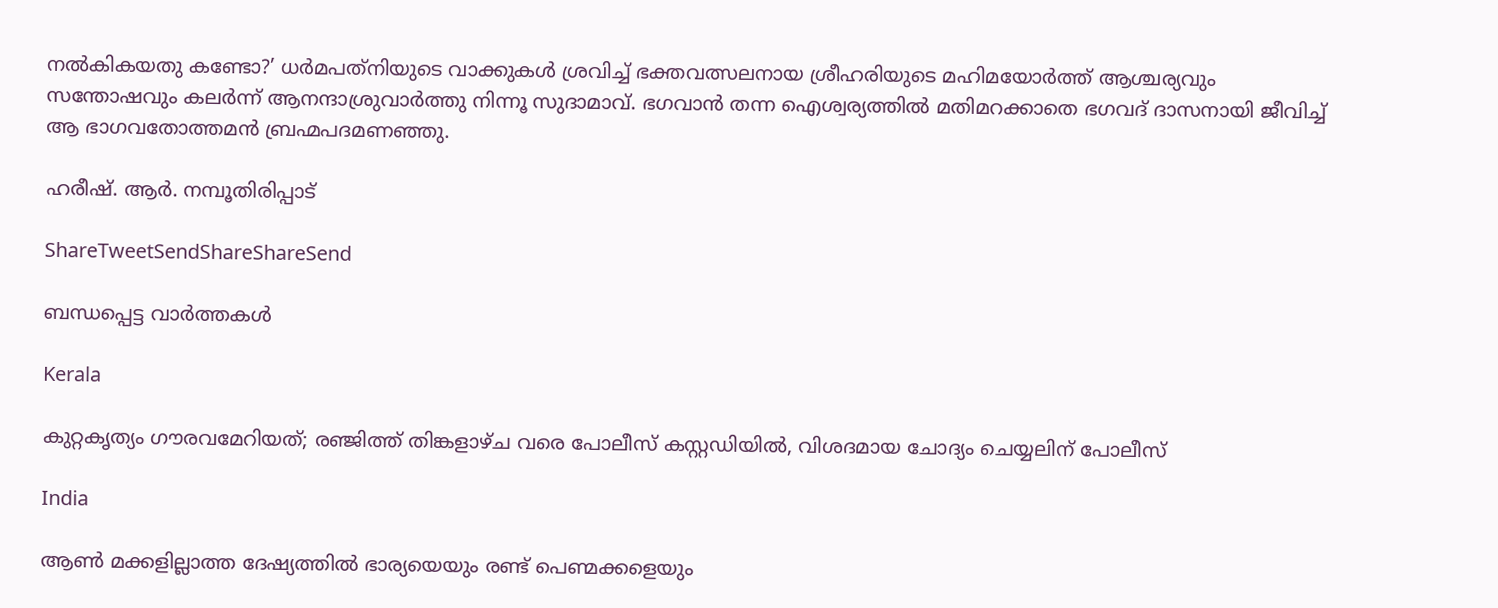നല്‍കികയതു കണ്ടോ?’ ധര്‍മപത്‌നിയുടെ വാക്കുകള്‍ ശ്രവിച്ച് ഭക്തവത്സലനായ ശ്രീഹരിയുടെ മഹിമയോര്‍ത്ത് ആശ്ചര്യവും സന്തോഷവും കലര്‍ന്ന് ആനന്ദാശ്രുവാര്‍ത്തു നിന്നൂ സുദാമാവ്. ഭഗവാന്‍ തന്ന ഐശ്വര്യത്തില്‍ മതിമറക്കാതെ ഭഗവദ് ദാസനായി ജീവിച്ച് ആ ഭാഗവതോത്തമന്‍ ബ്രഹ്മപദമണഞ്ഞു.

ഹരീഷ്. ആര്‍. നമ്പൂതിരിപ്പാട്

ShareTweetSendShareShareSend

ബന്ധപ്പെട്ട വാര്‍ത്തകള്‍

Kerala

കുറ്റകൃത്യം ഗൗരവമേറിയത്; രഞ്ജിത്ത് തിങ്കളാഴ്ച വരെ പോലീസ് കസ്റ്റഡിയിൽ, വിശദമായ ചോദ്യം ചെയ്യലിന് പോലീസ്

India

ആൺ മക്കളില്ലാത്ത ദേഷ്യത്തിൽ ഭാര്യയെയും രണ്ട് പെണ്മക്കളെയും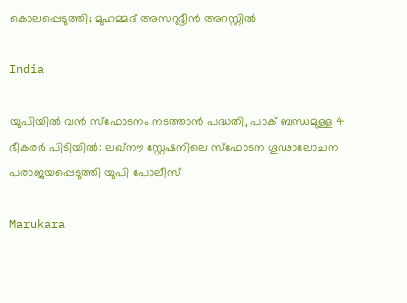കൊലപ്പെടുത്തി; മുഹമ്മദ് അസറുദ്ദീൻ അറസ്റ്റിൽ

India

യുപിയിൽ വൻ സ്ഫോടനം നടത്താൻ പദ്ധതി, പാക് ബന്ധമുള്ള 4 ഭീകരർ പിടിയിൽ: ലഖ്നൗ സ്റ്റേഷനിലെ സ്ഫോടന ഗൂഢാലോചന പരാജയപ്പെടുത്തി യുപി പോലീസ്

Marukara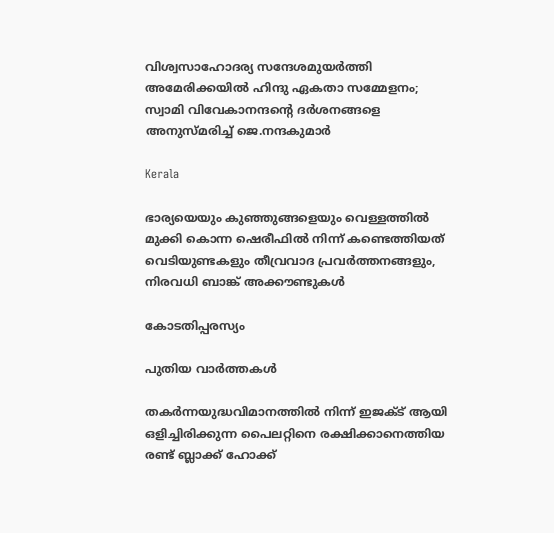വിശ്വസാഹോദര്യ സന്ദേശമുയർത്തി അമേരിക്കയിൽ ഹിന്ദു ഏകതാ സമ്മേളനം; സ്വാമി വിവേകാനന്ദന്റെ ദർശനങ്ങളെ അനുസ്മരിച്ച് ജെ.നന്ദകുമാർ

Kerala

ഭാര്യയെയും കുഞ്ഞുങ്ങളെയും വെള്ളത്തിൽ മുക്കി കൊന്ന ഷെരീഫിൽ നിന്ന് കണ്ടെത്തിയത് വെടിയുണ്ടകളും തീവ്രവാദ പ്രവർത്തനങ്ങളും, നിരവധി ബാങ്ക് അക്കൗണ്ടുകൾ

കോടതിപ്പരസ്യം

പുതിയ വാര്‍ത്തകള്‍

തകർന്നയുദ്ധവിമാനത്തിൽ നിന്ന് ഇജക്ട് ആയി ഒളിച്ചിരിക്കുന്ന പൈലറ്റിനെ രക്ഷിക്കാനെത്തിയ രണ്ട് ബ്ലാക്ക് ഹോക്ക്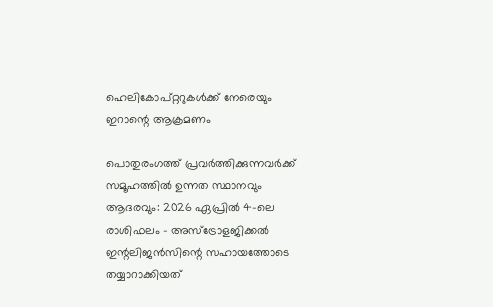ഹെലികോപ്റ്ററുകൾക്ക് നേരെയും ഇറാന്റെ ആക്രമണം

പൊതുരംഗത്ത് പ്രവർത്തിക്കുന്നവർക്ക് സമൂഹത്തിൽ ഉന്നത സ്ഥാനവും ആദരവും: 2026 ഏപ്രിൽ 4-ലെ രാശിഫലം – അസ്ട്രോളജിക്കൽ ഇന്റലിജൻസിന്റെ സഹായത്തോടെ തയ്യാറാക്കിയത്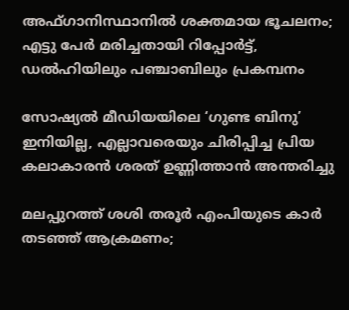അഫ്ഗാനിസ്ഥാനില്‍ ശക്തമായ ഭൂചലനം; എട്ടു പേര്‍ മരിച്ചതായി റിപ്പോര്‍ട്ട്, ഡൽഹിയിലും പഞ്ചാബിലും പ്രകമ്പനം

സോഷ്യൽ മീഡിയയിലെ ‘ഗുണ്ട ബിനു’ ഇനിയില്ല, എല്ലാവരെയും ചിരിപ്പിച്ച പ്രിയ കലാകാരൻ ശരത് ഉണ്ണിത്താൻ അന്തരിച്ചു

മലപ്പുറത്ത് ശശി തരൂർ എംപിയുടെ കാർ തടഞ്ഞ് ആക്രമണം;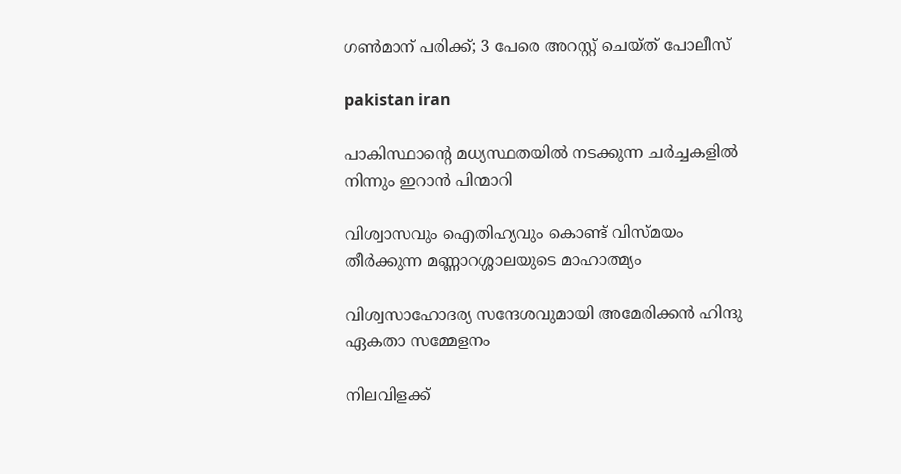ഗൺമാന് പരിക്ക്; 3 പേരെ അറസ്റ്റ് ചെയ്ത് പോലീസ്

pakistan iran

പാകിസ്ഥാന്റെ മധ്യസ്ഥതയിൽ നടക്കുന്ന ചർച്ചകളിൽ നിന്നും ഇറാൻ പിന്മാറി

വിശ്വാസവും ഐതിഹ്യവും കൊണ്ട് വിസ്മയം തീർക്കുന്ന മണ്ണാറശ്ശാലയുടെ മാഹാത്മ്യം

വിശ്വസാഹോദര്യ സന്ദേശവുമായി അമേരിക്കൻ ഹിന്ദു ഏകതാ സമ്മേളനം

നിലവിളക്ക്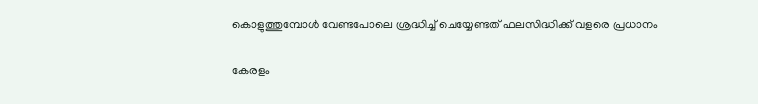കൊളുത്തുമ്പോൾ വേണ്ടപോലെ ശ്രദ്ധിച്ച് ചെയ്യേണ്ടത് ഫലസിദ്ധിക്ക് വളരെ പ്രധാനം

കേരളം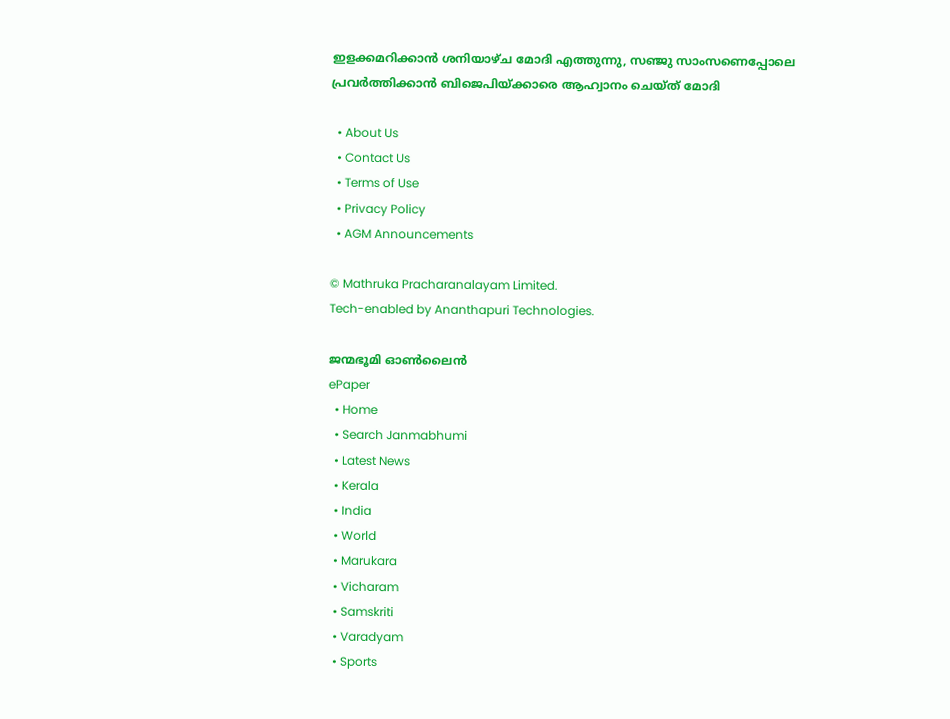ഇളക്കമറിക്കാന്‍ ശനിയാഴ്ച മോദി എത്തുന്നു, സഞ്ജു സാംസണെപ്പോലെ പ്രവര്‍ത്തിക്കാന്‍ ബിജെപിയ്‌ക്കാരെ ആഹ്വാനം ചെയ്ത് മോദി

  • About Us
  • Contact Us
  • Terms of Use
  • Privacy Policy
  • AGM Announcements

© Mathruka Pracharanalayam Limited.
Tech-enabled by Ananthapuri Technologies.

ജന്മഭൂമി ഓണ്‍ലൈന്‍
ePaper
  • Home
  • Search Janmabhumi
  • Latest News
  • Kerala
  • India
  • World
  • Marukara
  • Vicharam
  • Samskriti
  • Varadyam
  • Sports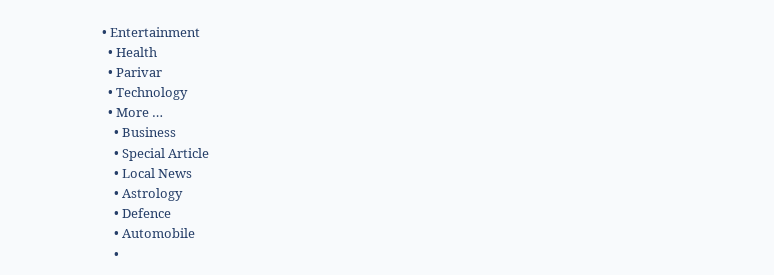• Entertainment
  • Health
  • Parivar
  • Technology
  • More …
    • Business
    • Special Article
    • Local News
    • Astrology
    • Defence
    • Automobile
    •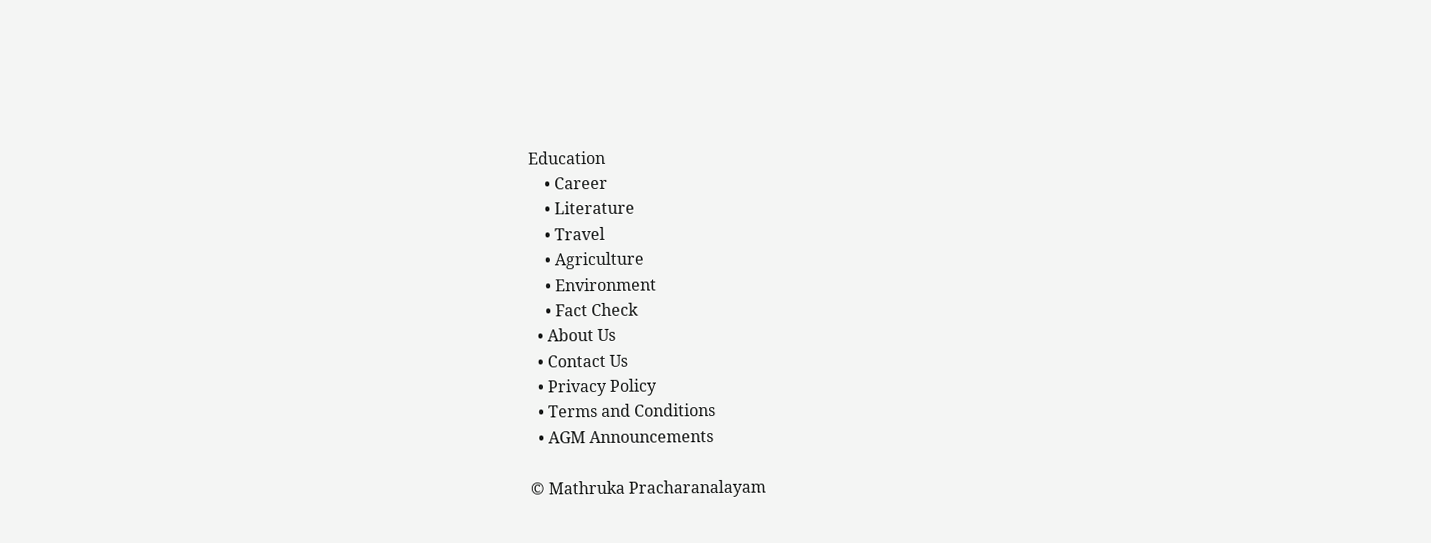Education
    • Career
    • Literature
    • Travel
    • Agriculture
    • Environment
    • Fact Check
  • About Us
  • Contact Us
  • Privacy Policy
  • Terms and Conditions
  • AGM Announcements

© Mathruka Pracharanalayam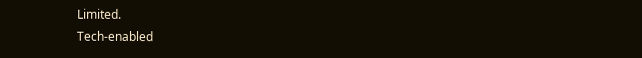Limited.
Tech-enabled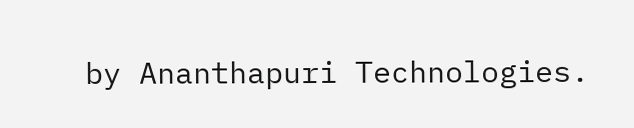by Ananthapuri Technologies.